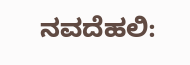ನವದೆಹಲಿ: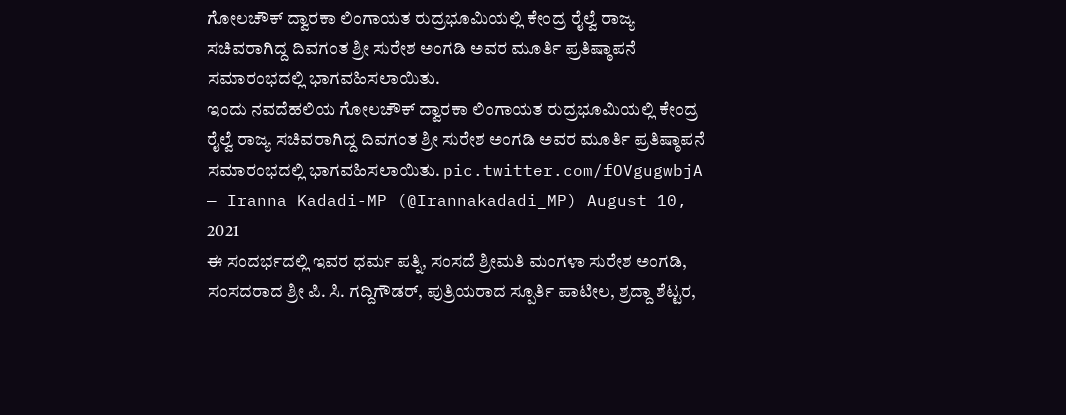ಗೋಲಚೌಕ್ ದ್ವಾರಕಾ ಲಿಂಗಾಯತ ರುದ್ರಭೂಮಿಯಲ್ಲಿ ಕೇಂದ್ರ ರೈಲ್ವೆ ರಾಜ್ಯ ಸಚಿವರಾಗಿದ್ದ ದಿವಗಂತ ಶ್ರೀ ಸುರೇಶ ಅಂಗಡಿ ಅವರ ಮೂರ್ತಿ ಪ್ರತಿಷ್ಠಾಪನೆ ಸಮಾರಂಭದಲ್ಲಿ ಭಾಗವಹಿಸಲಾಯಿತು.
ಇಂದು ನವದೆಹಲಿಯ ಗೋಲಚೌಕ್ ದ್ವಾರಕಾ ಲಿಂಗಾಯತ ರುದ್ರಭೂಮಿಯಲ್ಲಿ ಕೇಂದ್ರ ರೈಲ್ವೆ ರಾಜ್ಯ ಸಚಿವರಾಗಿದ್ದ ದಿವಗಂತ ಶ್ರೀ ಸುರೇಶ ಅಂಗಡಿ ಅವರ ಮೂರ್ತಿ ಪ್ರತಿಷ್ಠಾಪನೆ ಸಮಾರಂಭದಲ್ಲಿ ಭಾಗವಹಿಸಲಾಯಿತು. pic.twitter.com/fOVgugwbjA
— Iranna Kadadi-MP (@Irannakadadi_MP) August 10, 2021
ಈ ಸಂದರ್ಭದಲ್ಲಿ ಇವರ ಧರ್ಮ ಪತ್ನಿ, ಸಂಸದೆ ಶ್ರೀಮತಿ ಮಂಗಳಾ ಸುರೇಶ ಅಂಗಡಿ, ಸಂಸದರಾದ ಶ್ರೀ ಪಿ. ಸಿ. ಗದ್ದಿಗೌಡರ್, ಪುತ್ರಿಯರಾದ ಸ್ಪೂರ್ತಿ ಪಾಟೀಲ, ಶ್ರದ್ದಾ ಶೆಟ್ಟರ,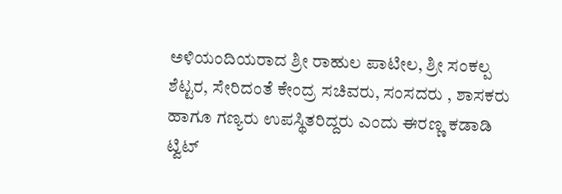ಅಳಿಯಂದಿಯರಾದ ಶ್ರೀ ರಾಹುಲ ಪಾಟೀಲ, ಶ್ರೀ ಸಂಕಲ್ಪ ಶೆಟ್ಟರ, ಸೇರಿದಂತೆ ಕೇಂದ್ರ ಸಚಿವರು, ಸಂಸದರು , ಶಾಸಕರು ಹಾಗೂ ಗಣ್ಯರು ಉಪಸ್ಥಿತರಿದ್ದರು ಎಂದು ಈರಣ್ಣ ಕಡಾಡಿ ಟ್ವಿಟ್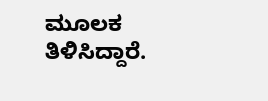ಮೂಲಕ ತಿಳಿಸಿದ್ದಾರೆ.